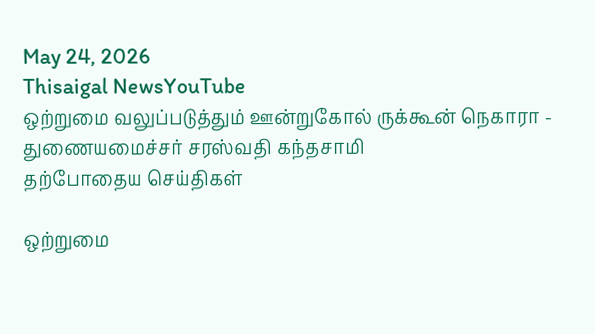May 24, 2026
Thisaigal NewsYouTube
ஒற்றுமை வலுப்படுத்தும் ஊன்றுகோல் ருக்கூன் நெகாரா - துணையமைச்சர் சரஸ்வதி கந்தசாமி
தற்போதைய செய்திகள்

ஒற்றுமை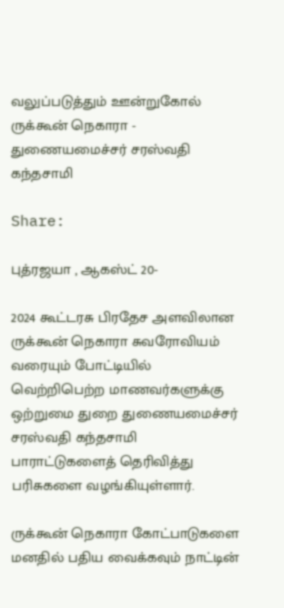வலுப்படுத்தும் ஊன்றுகோல் ருக்கூன் நெகாரா - துணையமைச்சர் சரஸ்வதி கந்தசாமி

Share:

புத்ரஜயா , ஆகஸ்ட் 20-

2024 கூட்டரசு பிரதேச அளவிலான ருக்கூன் நெகாரா சுவரோவியம் வரையும் போட்டியில் வெற்றிபெற்ற மாணவர்களுக்கு ஒற்றுமை துறை துணையமைச்சர் சரஸ்வதி கந்தசாமி பாராட்டுகளைத் தெரிவித்து பரிசுகளை வழங்கியுள்ளார்.

ருக்கூன் நெகாரா கோட்பாடுகளை மனதில் பதிய வைக்கவும் நாட்டின்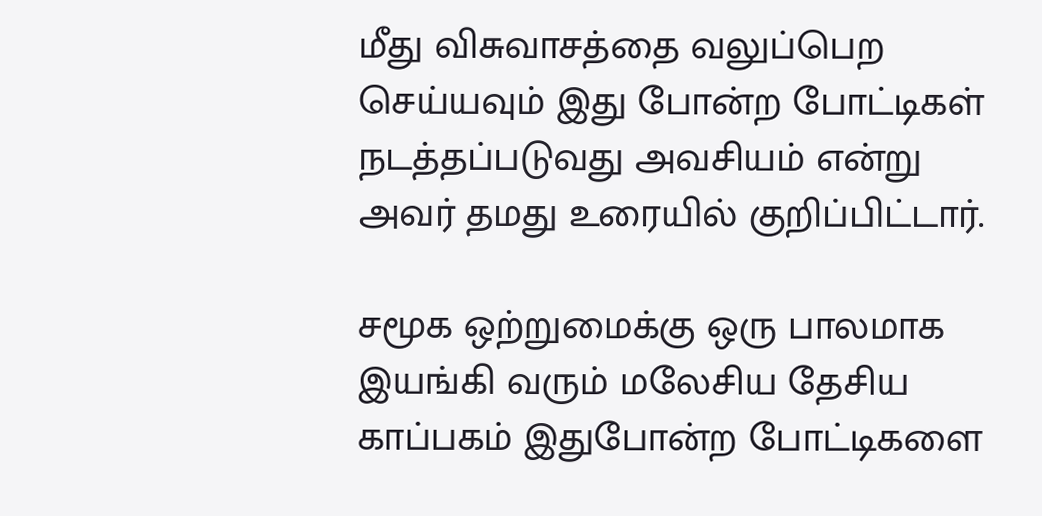மீது விசுவாசத்தை வலுப்பெற செய்யவும் இது போன்ற போட்டிகள் நடத்தப்படுவது அவசியம் என்று அவர் தமது உரையில் குறிப்பிட்டார்.

சமூக ஒற்றுமைக்கு ஒரு பாலமாக இயங்கி வரும் மலேசிய தேசிய காப்பகம் இதுபோன்ற போட்டிகளை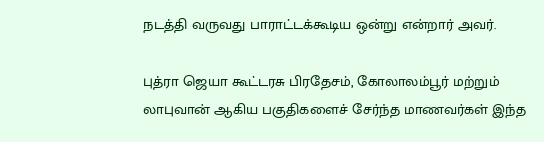நடத்தி வருவது பாராட்டக்கூடிய ஒன்று என்றார் அவர்.

புத்ரா ஜெயா கூட்டரசு பிரதேசம், கோலாலம்பூர் மற்றும் லாபுவான் ஆகிய பகுதிகளைச் சேர்ந்த மாணவர்கள் இந்த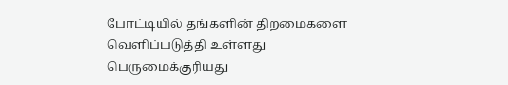போட்டியில் தங்களின் திறமைகளை வெளிப்படுத்தி உள்ளது பெருமைக்குரியது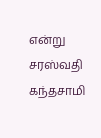என்று சரஸ்வதி கந்தசாமி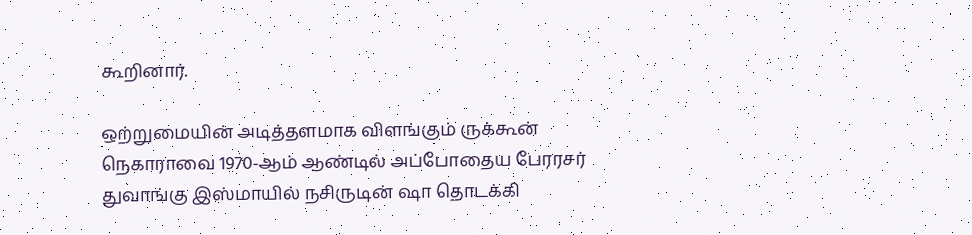கூறினார்.

ஒற்றுமையின் அடித்தளமாக விளங்கும் ருக்கூன் நெகாராவை 1970-ஆம் ஆண்டில் அப்போதைய பேரரசர் துவாங்கு இஸ்மாயில் நசிருடின் ஷா தொடக்கி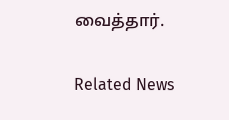வைத்தார்.

Related News